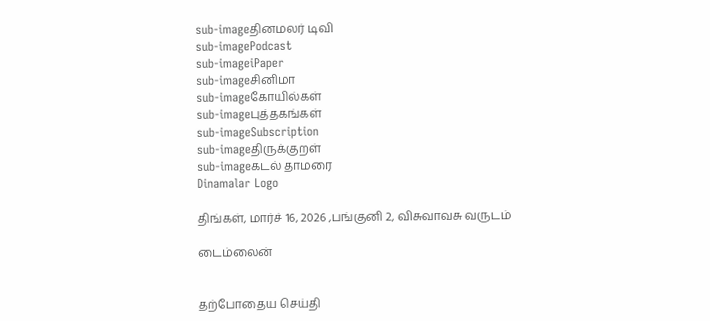sub-imageதினமலர் டிவி
sub-imagePodcast
sub-imageiPaper
sub-imageசினிமா
sub-imageகோயில்கள்
sub-imageபுத்தகங்கள்
sub-imageSubscription
sub-imageதிருக்குறள்
sub-imageகடல் தாமரை
Dinamalar Logo

திங்கள், மார்ச் 16, 2026 ,பங்குனி 2, விசுவாவசு வருடம்

டைம்லைன்


தற்போதைய செய்தி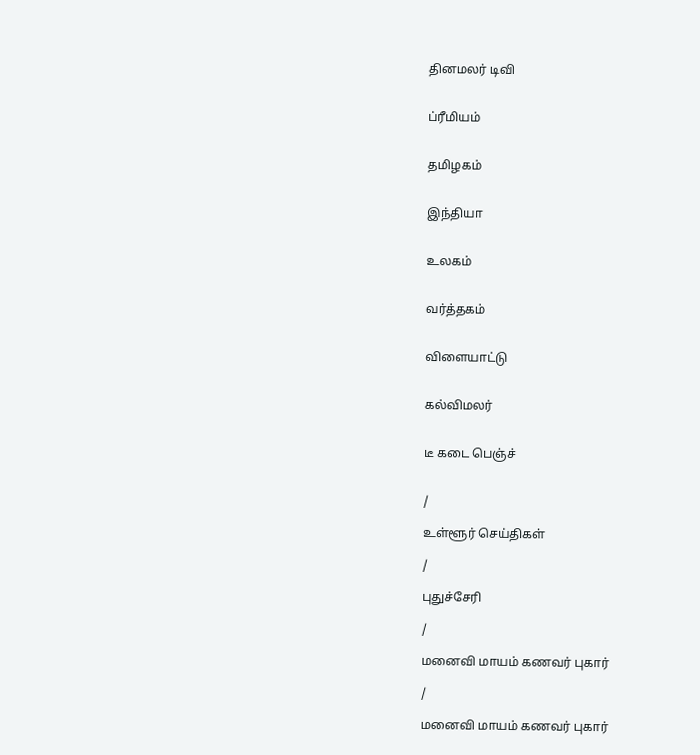தினமலர் டிவி


ப்ரீமியம்


தமிழகம்


இந்தியா


உலகம்


வர்த்தகம்


விளையாட்டு


கல்விமலர்


டீ கடை பெஞ்ச்


/

உள்ளூர் செய்திகள்

/

புதுச்சேரி

/

மனைவி மாயம் கணவர் புகார்

/

மனைவி மாயம் கணவர் புகார்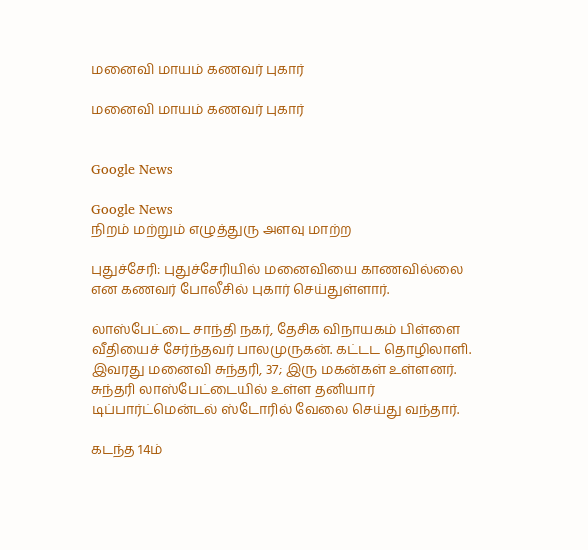மனைவி மாயம் கணவர் புகார்

மனைவி மாயம் கணவர் புகார்


Google News

Google News
நிறம் மற்றும் எழுத்துரு அளவு மாற்ற

புதுச்சேரி: புதுச்சேரியில் மனைவியை காணவில்லை என கணவர் போலீசில் புகார் செய்துள்ளார்.

லாஸ்பேட்டை சாந்தி நகர், தேசிக விநாயகம் பிள்ளை வீதியைச் சேர்ந்தவர் பாலமுருகன். கட்டட தொழிலாளி. இவரது மனைவி சுந்தரி, 37; இரு மகன்கள் உள்ளனர். சுந்தரி லாஸ்பேட்டையில் உள்ள தனியார் டிப்பார்ட்மென்டல் ஸ்டோரில் வேலை செய்து வந்தார்.

கடந்த 14ம்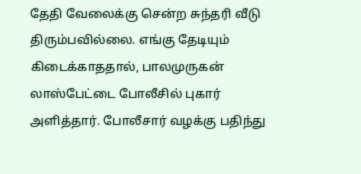தேதி வேலைக்கு சென்ற சுந்தரி வீடு திரும்பவில்லை. எங்கு தேடியும் கிடைக்காததால், பாலமுருகன் லாஸ்பேட்டை போலீசில் புகார் அளித்தார். போலீசார் வழக்கு பதிந்து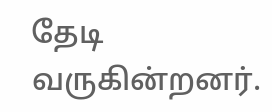தேடி வருகின்றனர்.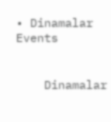• Dinamalar Events


    Dinamalar